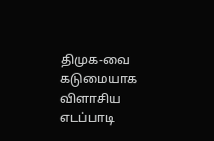திமுக-வை கடுமையாக விளாசிய எடப்பாடி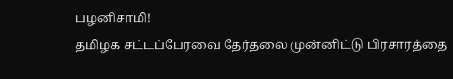பழனிசாமி!
தமிழக சட்டப்பேரவை தேர்தலை முன்னிட்டு பிரசாரத்தை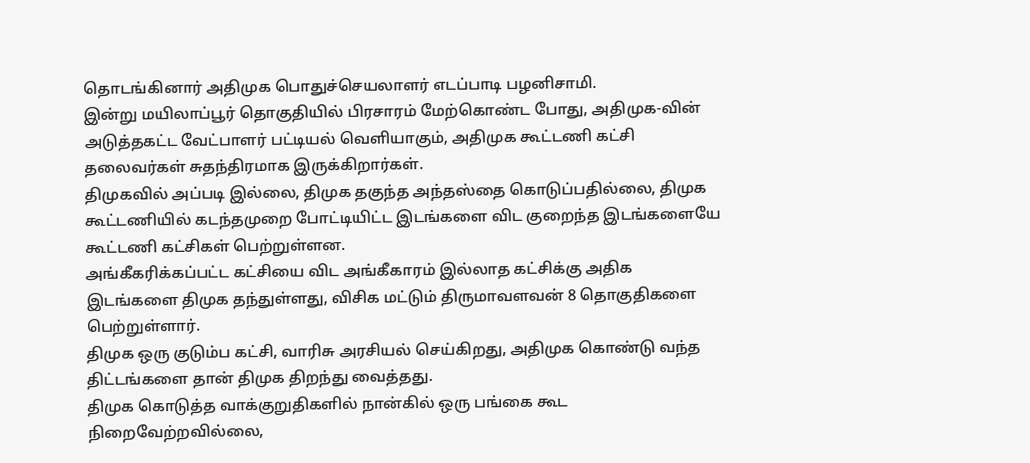தொடங்கினார் அதிமுக பொதுச்செயலாளர் எடப்பாடி பழனிசாமி.
இன்று மயிலாப்பூர் தொகுதியில் பிரசாரம் மேற்கொண்ட போது, அதிமுக-வின் அடுத்தகட்ட வேட்பாளர் பட்டியல் வெளியாகும், அதிமுக கூட்டணி கட்சி தலைவர்கள் சுதந்திரமாக இருக்கிறார்கள்.
திமுகவில் அப்படி இல்லை, திமுக தகுந்த அந்தஸ்தை கொடுப்பதில்லை, திமுக கூட்டணியில் கடந்தமுறை போட்டியிட்ட இடங்களை விட குறைந்த இடங்களையே கூட்டணி கட்சிகள் பெற்றுள்ளன.
அங்கீகரிக்கப்பட்ட கட்சியை விட அங்கீகாரம் இல்லாத கட்சிக்கு அதிக இடங்களை திமுக தந்துள்ளது, விசிக மட்டும் திருமாவளவன் 8 தொகுதிகளை பெற்றுள்ளார்.
திமுக ஒரு குடும்ப கட்சி, வாரிசு அரசியல் செய்கிறது, அதிமுக கொண்டு வந்த திட்டங்களை தான் திமுக திறந்து வைத்தது.
திமுக கொடுத்த வாக்குறுதிகளில் நான்கில் ஒரு பங்கை கூட நிறைவேற்றவில்லை,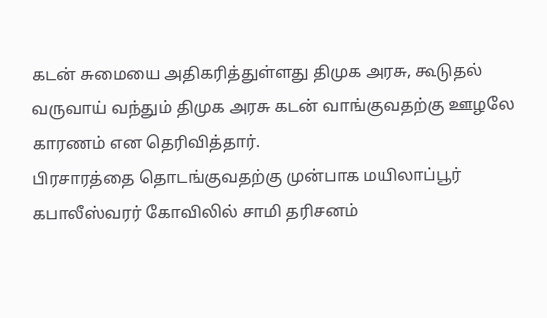கடன் சுமையை அதிகரித்துள்ளது திமுக அரசு, கூடுதல் வருவாய் வந்தும் திமுக அரசு கடன் வாங்குவதற்கு ஊழலே காரணம் என தெரிவித்தார்.
பிரசாரத்தை தொடங்குவதற்கு முன்பாக மயிலாப்பூர் கபாலீஸ்வரர் கோவிலில் சாமி தரிசனம்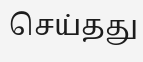செய்தது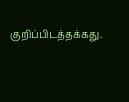குறிப்பிடத்தக்கது.